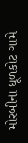મોરબીના ધૂળકોટ ગામે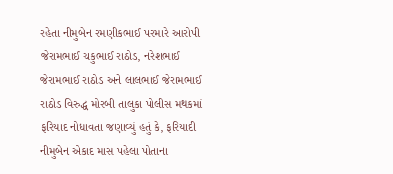રહેતા નીમુબેન રમણીકભાઈ પરમારે આરોપી જેરામભાઈ ચકુભાઈ રાઠોડ, નરેશભાઈ જેરામભાઈ રાઠોડ અને લાલભાઈ જેરામભાઈ રાઠોડ વિરુદ્ધ મોરબી તાલુકા પોલીસ મથકમાં ફરિયાદ નોધાવતા જણાવ્યું હતું કે, ફરિયાદી નીમુબેન એકાદ માસ પહેલા પોતાના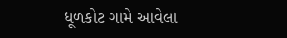ધૂળકોટ ગામે આવેલા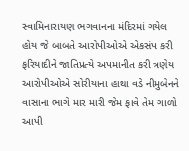સ્વામિનારાયણ ભગવાનના મંદિરમાં ગયેલ હોય જે બાબતે આરોપીઓએ એકસંપ કરી ફરિયાદીને જાતિપ્રત્યે અપમાનીત કરી ત્રણેય આરોપીઓએ સોરીયાના હાથા વડે નીમુબેનને વાસાના ભાગે માર મારી જેમ ફાવે તેમ ગાળો આપી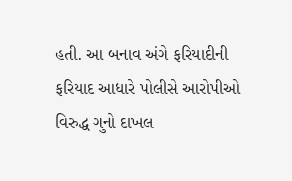હતી. આ બનાવ અંગે ફરિયાદીની ફરિયાદ આધારે પોલીસે આરોપીઓ વિરુદ્ધ ગુનો દાખલ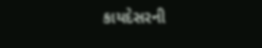કાયદેસરની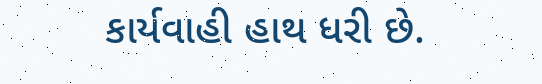કાર્યવાહી હાથ ધરી છે.